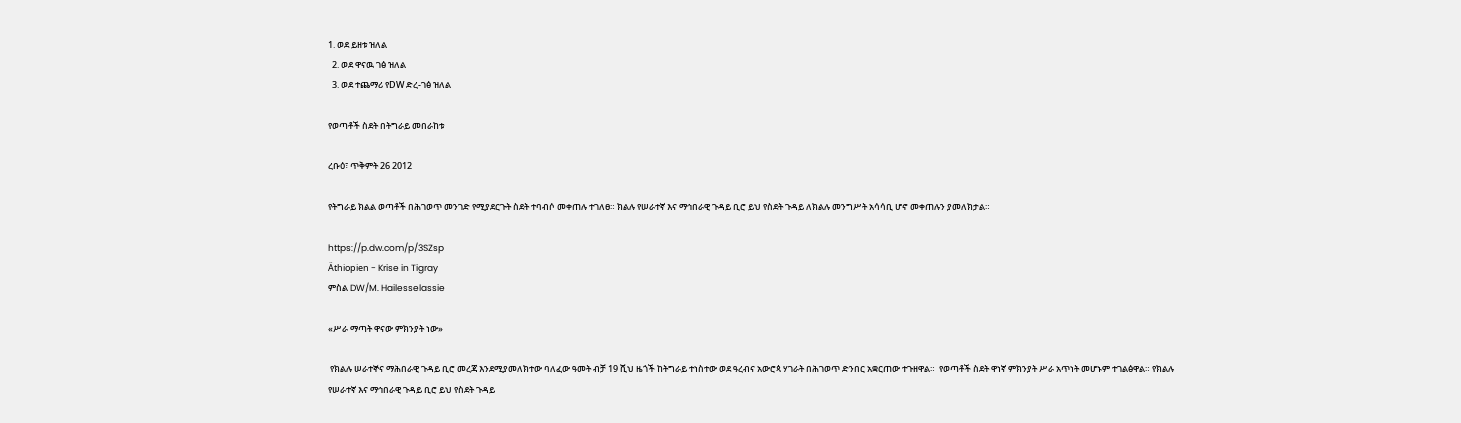1. ወደ ይዘቱ ዝለል
  2. ወደ ዋናዉ ገፅ ዝለል
  3. ወደ ተጨማሪ የDW ድረ-ገፅ ዝለል

የወጣቶች ስደት በትግራይ መበራከቱ

ረቡዕ፣ ጥቅምት 26 2012

የትግራይ ክልል ወጣቶች በሕገወጥ መንገድ የሚያደርጉት ስደት ተባብሶ መቀጠሉ ተገለፀ። ክልሉ የሠራተኛ እና ማኅበራዊ ጉዳይ ቢሮ ይህ የስደት ጉዳይ ለክልሉ መንግሥት አሳሳቢ ሆኖ መቀጠሉን ያመለክታል።

https://p.dw.com/p/3SZsp
Äthiopien - Krise in Tigray
ምስል DW/M. Hailesselassie

«ሥራ ማጣት ዋናው ምክንያት ነው»

 የክልሉ ሠራተኞና ማሕበራዊ ጉዳይ ቢሮ መረጃ እንደሚያመለክተው ባለፈው ዓመት ብቻ 19 ሺህ ዜጎች ከትግራይ ተነስተው ወደ ዓረብና አውሮጳ ሃገራት በሕገወጥ ድንበር አቋርጠው ተጉዘዋል።  የወጣቶች ስደት ዋነኛ ምክንያት ሥራ አጥነት መሆኑም ተገልፅዋል። የክልሉ የሠራተኛ እና ማኅበራዊ ጉዳይ ቢሮ ይህ የስደት ጉዳይ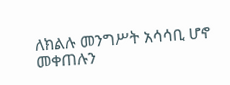ለክልሉ መንግሥት አሳሳቢ ሆኖ መቀጠሉን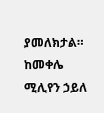ያመለክታል። ከመቀሌ ሚሊየን ኃይለ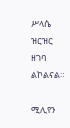ሥላሴ ዝርዝር ዘገባ ልኮልናል።

ሚሊየን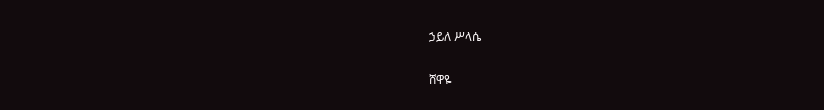ኃይለ ሥላሴ

ሸዋዬ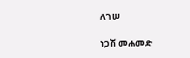ለገሠ

ነጋሽ መሐመድ